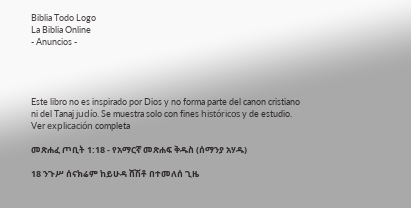Biblia Todo Logo
La Biblia Online
- Anuncios -




Este libro no es inspirado por Dios y no forma parte del canon cristiano ni del Tanaj judío. Se muestra solo con fines históricos y de estudio. Ver explicación completa

መጽሐፈ ጦቢት 1:18 - የአማርኛ መጽሐፍ ቅዱስ (ሰማንያ አሃዱ)

18 ንጉሥ ሰናክሬም ከይሁዳ ሸሽቶ በተመለሰ ጊዜ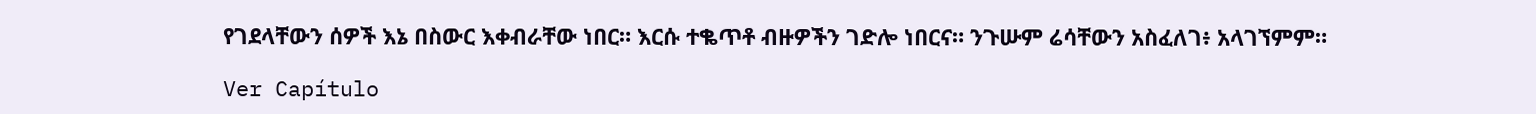የገደላቸውን ሰዎች እኔ በስውር እቀብራቸው ነበር። እርሱ ተቈጥቶ ብዙዎችን ገድሎ ነበርና። ንጉሡም ሬሳቸውን አስፈለገ፥ አላገኘምም።

Ver Capítulo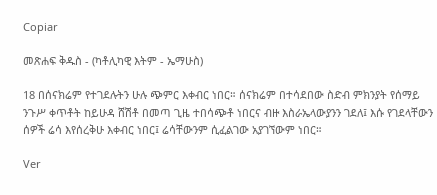Copiar

መጽሐፍ ቅዱስ - (ካቶሊካዊ እትም - ኤማሁስ)

18 በሰናክሬም የተገደሉትን ሁሉ ጭምር እቀብር ነበር። ሰናክሬም በተሳደበው ስድብ ምክንያት የሰማይ ንጉሥ ቀጥቶት ከይሁዳ ሸሽቶ በመጣ ጊዜ ተበሳጭቶ ነበርና ብዙ እስራኤላውያንን ገደለ፤ እሱ የገደላቸውን ሰዎች ሬሳ እየሰረቅሁ እቀብር ነበር፤ ሬሳቸውንም ሲፈልገው አያገኘውም ነበር።

Ver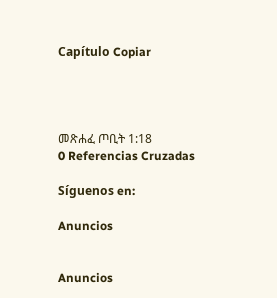Capítulo Copiar




መጽሐፈ ጦቢት 1:18
0 Referencias Cruzadas

Síguenos en:

Anuncios


Anuncios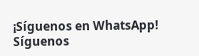¡Síguenos en WhatsApp! Síguenos